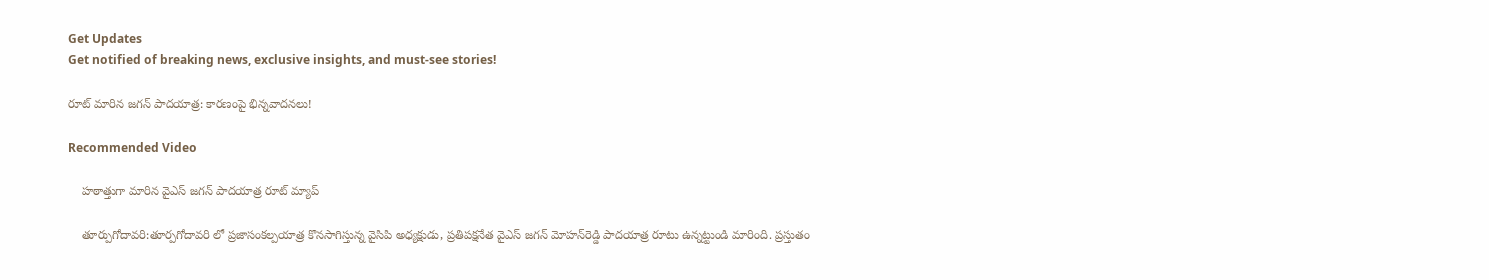Get Updates
Get notified of breaking news, exclusive insights, and must-see stories!

రూట్ మారిన జగన్ పాదయాత్ర: కారణంపై భిన్నవాదనలు!

Recommended Video

    హఠాత్తుగా మారిన వైఎస్ జగన్‌ పాదయాత్ర రూట్ మ్యాప్

    తూర్పుగోదావరి:తూర్పగోదావరి లో ప్రజాసంకల్పయాత్ర కొనసాగిస్తున్న వైసిపి అధ్యక్షుడు, ప్రతిపక్షనేత వైఎస్ జగన్‌ మోహన్‌రెడ్డి పాదయాత్ర రూటు ఉన్నట్టుండి మారింది. ప్రస్తుతం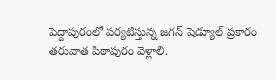పెద్దాపురంలో పర్యటిస్తున్న జగన్‌ షెడ్యూల్‌ ప్రకారం తరువాత పిఠాపురం వెళ్లాలి.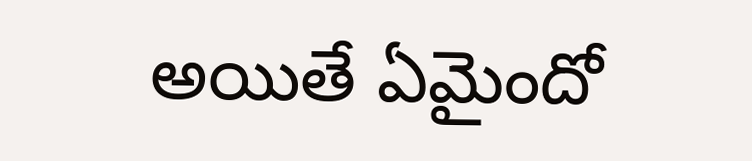అయితే ఏమైందో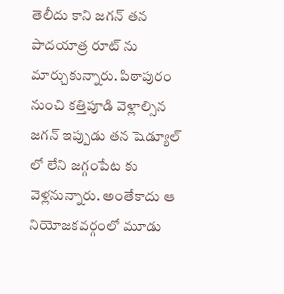తెలీదు కాని జగన్ తన పాదయాత్ర రూట్ ను మార్చుకున్నారు. పిఠాపురం నుంచి కత్తిపూడి వెళ్లాల్సిన జగన్ ఇప్పుడు తన షెడ్యూల్ లో లేని జగ్గంపేట కు వెళ్లనున్నారు. అంతేకాదు ఆ నియోజకవర్గంలో మూడు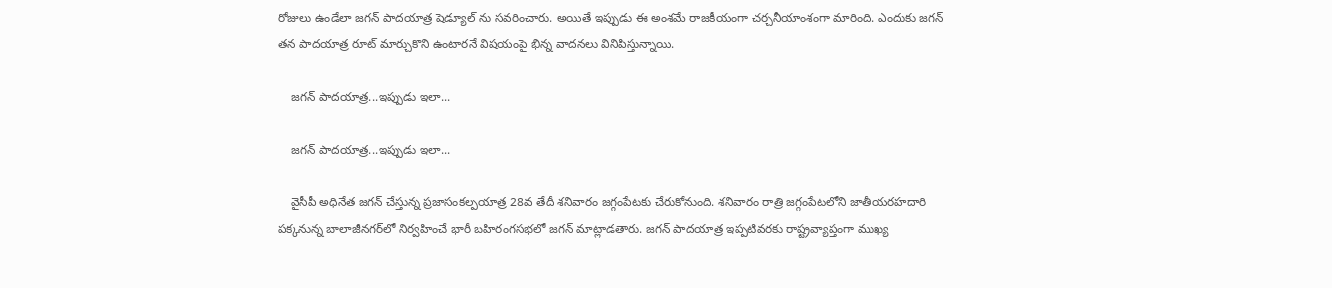రోజులు ఉండేలా జగన్ పాదయాత్ర షెడ్యూల్ ను సవరించారు. అయితే ఇప్పుడు ఈ అంశమే రాజకీయంగా చర్చనీయాంశంగా మారింది. ఎందుకు జగన్ తన పాదయాత్ర రూట్ మార్చుకొని ఉంటారనే విషయంపై భిన్న వాదనలు వినిపిస్తున్నాయి.

    జగన్ పాదయాత్ర...ఇప్పుడు ఇలా...

    జగన్ పాదయాత్ర...ఇప్పుడు ఇలా...

    వైసీపీ అధినేత జగన్‌ చేస్తున్న ప్రజాసంకల్పయాత్ర 28వ తేదీ శనివారం జగ్గంపేటకు చేరుకోనుంది. శనివారం రాత్రి జగ్గంపేటలోని జాతీయరహదారి పక్కనున్న బాలాజీనగర్‌లో నిర్వహించే భారీ బహిరంగసభలో జగన్ మాట్లాడతారు. జగన్ పాదయాత్ర ఇప్పటివరకు రాష్ట్రవ్యాప్తంగా ముఖ్య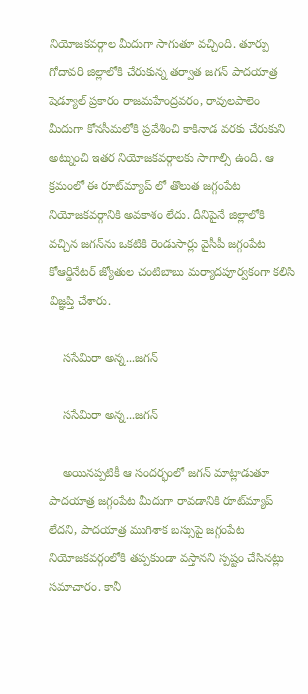నియోజకవర్గాల మీదుగా సాగుతూ వచ్చింది. తూర్పు గోదావరి జిల్లాలోకి చేరుకున్న తర్వాత జగన్ పాదయాత్ర షెడ్యూల్ ప్రకారం రాజమహేంద్రవరం, రావులపాలెం మీదుగా కోనసీమలోకి ప్రవేశించి కాకినాడ వరకు చేరుకుని అట్నుంచి ఇతర నియోజకవర్గాలకు సాగాల్సి ఉంది. ఆ క్రమంలో ఈ రూట్‌మ్యాప్ లో తొలుత జగ్గంపేట నియోజకవర్గానికి అవకాశం లేదు. దీనిపైనే జిల్లాలోకి వచ్చిన జగన్‌ను ఒకటికి రెండుసార్లు వైసీపీ జగ్గంపేట కోఆర్డినేటర్‌ జ్యోతుల చంటిబాబు మర్యాదపూర్వకంగా కలిసి విజ్ఞప్తి చేశారు.

    ససేమిరా అన్న...జగన్

    ససేమిరా అన్న...జగన్

    అయినప్పటికీ ఆ సందర్భంలో జగన్‌ మాట్లాడుతూ పాదయాత్ర జగ్గంపేట మీదుగా రావడానికి రూట్‌మ్యాప్‌ లేదని, పాదయాత్ర ముగిశాక బస్సుపై జగ్గంపేట నియోజకవర్గంలోకి తప్పకుండా వస్తానని స్పష్టం చేసినట్లు సమాచారం. కానీ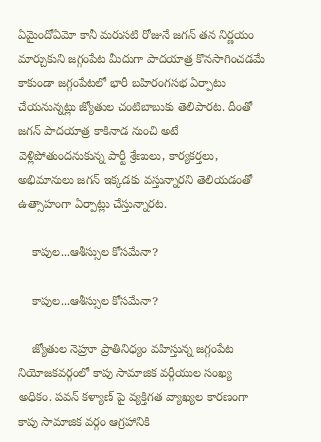ఏమైందోఏమో కానీ మరుసటి రోజునే జగన్‌ తన నిర్ణయం మార్చుకుని జగ్గంపేట మీదుగా పాదయాత్ర కొనసాగించడమే కాకుండా జగ్గంపేటలో భారీ బహిరంగసభ ఏర్పాటు చేయనున్నట్లు జ్యోతుల చంటిబాబుకు తెలిపారట. దీంతో జగన్‌ పాదయాత్ర కాకినాడ నుంచి అటే వెళ్లిపోతుందనుకున్న పార్టీ శ్రేణులు, కార్యకర్తలు, అభిమానులు జగన్ ఇక్కడకు వస్తున్నారని తెలియడంతో ఉత్సాహంగా ఏర్పాట్లు చేస్తున్నారట.

    కాపుల...ఆశీస్సుల కోసమేనా?

    కాపుల...ఆశీస్సుల కోసమేనా?

    జ్యోతుల నెహ్రూ ప్రాతినిధ్యం వహిస్తున్న జగ్గంపేట నియోజకవర్గంలో కాపు సామాజిక వర్గీయుల సంఖ్య అధికం. పవన్ కళ్యాణ్ పై వ్యక్తిగత వ్యాఖ్యల కారణంగా కాపు సామాజిక వర్గం ఆగ్రహానికి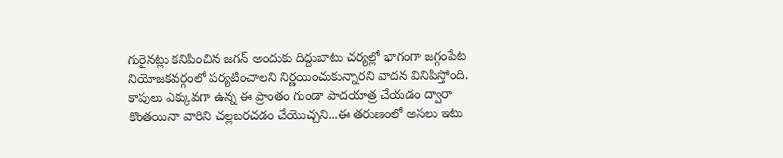గురైనట్లు కనిపించిన జగన్ అందుకు దిద్దుబాటు చర్యల్లో భాగంగా జగ్గంపేట నియోజకవర్గంలో పర్యటించాలని నిర్ణయించుకున్నారని వాదన వినిపిస్తోంది. కాపులు ఎక్కువగా ఉన్న ఈ ప్రాంతం గుండా పాదయాత్ర చేయడం ద్వారా కొంతయినా వారిని చల్లబరచడం చేయొచ్చని...ఈ తరుణంలో అసలు ఇటు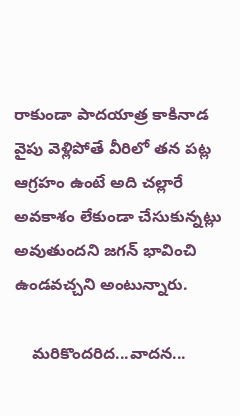రాకుండా పాదయాత్ర కాకినాడ వైపు వెళ్లిపోతే వీరిలో తన పట్ల ఆగ్రహం ఉంటే అది చల్లారే అవకాశం లేకుండా చేసుకున్నట్లు అవుతుందని జగన్ భావించి ఉండవచ్చని అంటున్నారు.

    మరికొందరిద...వాదన...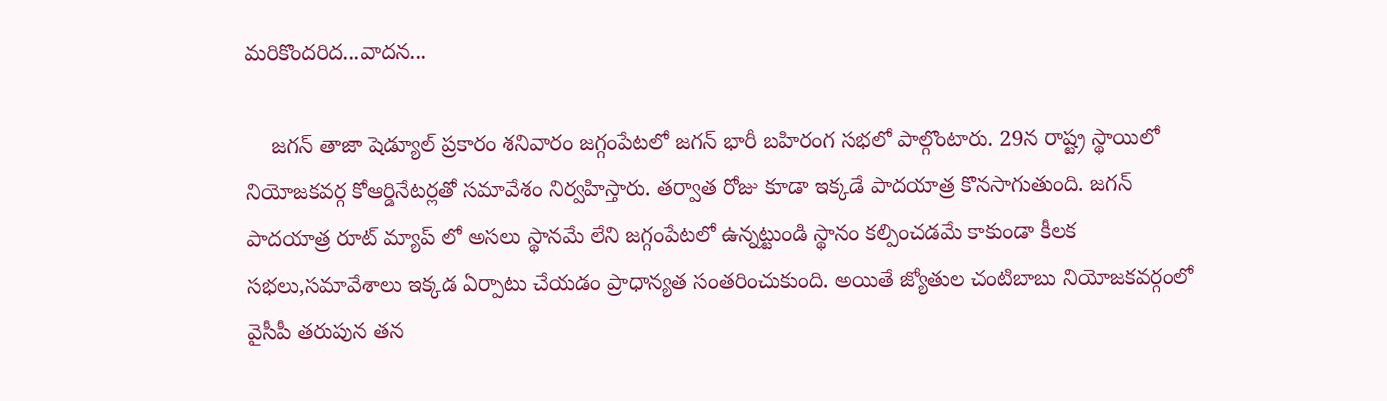మరికొందరిద...వాదన...

    జగన్ తాజా షెడ్యూల్ ప్రకారం శనివారం జగ్గంపేటలో జగన్ భారీ బహిరంగ సభలో పాల్గొంటారు. 29న రాష్ట్ర స్థాయిలో నియోజకవర్గ కోఆర్డినేటర్లతో సమావేశం నిర్వహిస్తారు. తర్వాత రోజు కూడా ఇక్కడే పాదయాత్ర కొనసాగుతుంది. జగన్‌ పాదయాత్ర రూట్ మ్యాప్ లో అసలు స్థానమే లేని జగ్గంపేటలో ఉన్నట్టుండి స్థానం కల్పించడమే కాకుండా కీలక సభలు,సమావేశాలు ఇక్కడ ఏర్పాటు చేయడం ప్రాధాన్యత సంతరించుకుంది. అయితే జ్యోతుల చంటిబాబు నియోజకవర్గంలో వైసీపీ తరుపున తన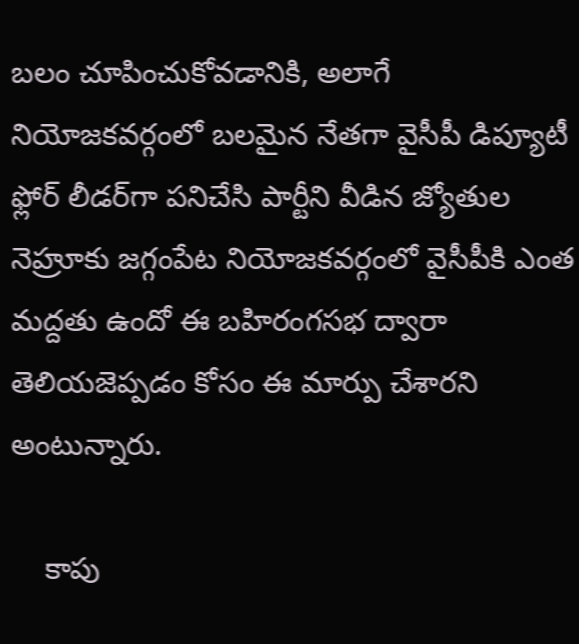బలం చూపించుకోవడానికి, అలాగే నియోజకవర్గంలో బలమైన నేతగా వైసీపీ డిప్యూటీ ఫ్లోర్‌ లీడర్‌గా పనిచేసి పార్టీని వీడిన జ్యోతుల నెహ్రూకు జగ్గంపేట నియోజకవర్గంలో వైసీపీకి ఎంత మద్దతు ఉందో ఈ బహిరంగసభ ద్వారా తెలియజెప్పడం కోసం ఈ మార్పు చేశారని అంటున్నారు.

    కాపు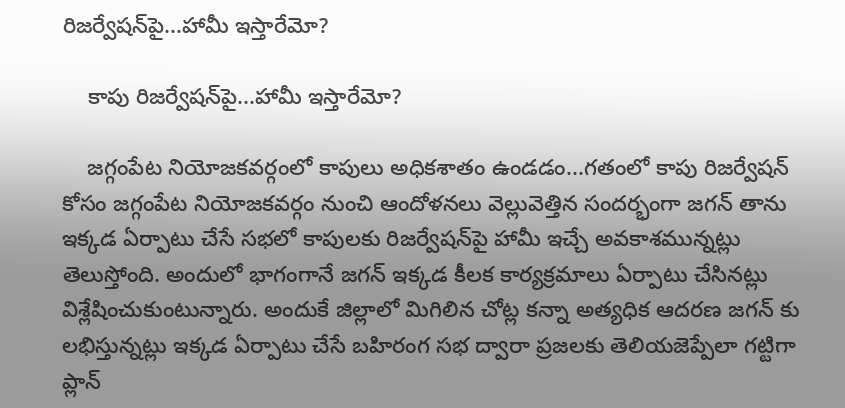రిజర్వేషన్‌పై...హామీ ఇస్తారేమో?

    కాపు రిజర్వేషన్‌పై...హామీ ఇస్తారేమో?

    జగ్గంపేట నియోజకవర్గంలో కాపులు అధికశాతం ఉండడం...గతంలో కాపు రిజర్వేషన్‌ కోసం జగ్గంపేట నియోజకవర్గం నుంచి ఆందోళనలు వెల్లువెత్తిన సందర్భంగా జగన్ తాను ఇక్కడ ఏర్పాటు చేసే సభలో కాపులకు రిజర్వేషన్‌పై హామీ ఇచ్చే అవకాశమున్నట్లు తెలుస్తోంది. అందులో భాగంగానే జగన్ ఇక్కడ కీలక కార్యక్రమాలు ఏర్పాటు చేసినట్లు విశ్లేషించుకుంటున్నారు. అందుకే జిల్లాలో మిగిలిన చోట్ల కన్నా అత్యధిక ఆదరణ జగన్ కు లభిస్తున్నట్లు ఇక్కడ ఏర్పాటు చేసే బహిరంగ సభ ద్వారా ప్రజలకు తెలియజెప్పేలా గట్టిగా ప్లాన్‌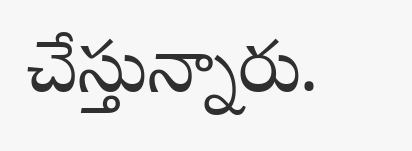చేస్తున్నారు.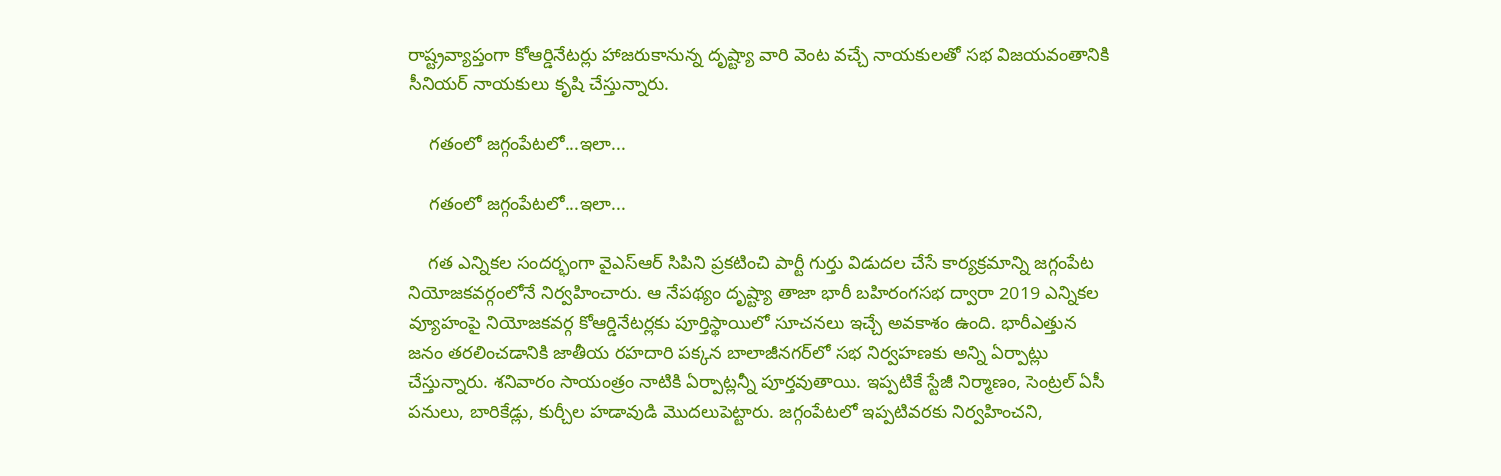రాష్ట్రవ్యాప్తంగా కోఆర్డినేటర్లు హాజరుకానున్న దృష్ట్యా వారి వెంట వచ్చే నాయకులతో సభ విజయవంతానికి సీనియర్‌ నాయకులు కృషి చేస్తున్నారు.

    గతంలో జగ్గంపేటలో...ఇలా...

    గతంలో జగ్గంపేటలో...ఇలా...

    గత ఎన్నికల సందర్భంగా వైఎస్ఆర్ సిపిని ప్రకటించి పార్టీ గుర్తు విడుదల చేసే కార్యక్రమాన్ని జగ్గంపేట నియోజకవర్గంలోనే నిర్వహించారు. ఆ నేపథ్యం దృష్ట్యా తాజా భారీ బహిరంగసభ ద్వారా 2019 ఎన్నికల వ్యూహంపై నియోజకవర్గ కోఆర్డినేటర్లకు పూర్తిస్థాయిలో సూచనలు ఇచ్చే అవకాశం ఉంది. భారీఎత్తున జనం తరలించడానికి జాతీయ రహదారి పక్కన బాలాజీనగర్‌లో సభ నిర్వహణకు అన్ని ఏర్పాట్లు చేస్తున్నారు. శనివారం సాయంత్రం నాటికి ఏర్పాట్లన్నీ పూర్తవుతాయి. ఇప్పటికే స్టేజీ నిర్మాణం, సెంట్రల్‌ ఏసీ పనులు, బారికేడ్లు, కుర్చీల హడావుడి మొదలుపెట్టారు. జగ్గంపేటలో ఇప్పటివరకు నిర్వహించని,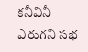కనీవినీ ఎరుగని సభ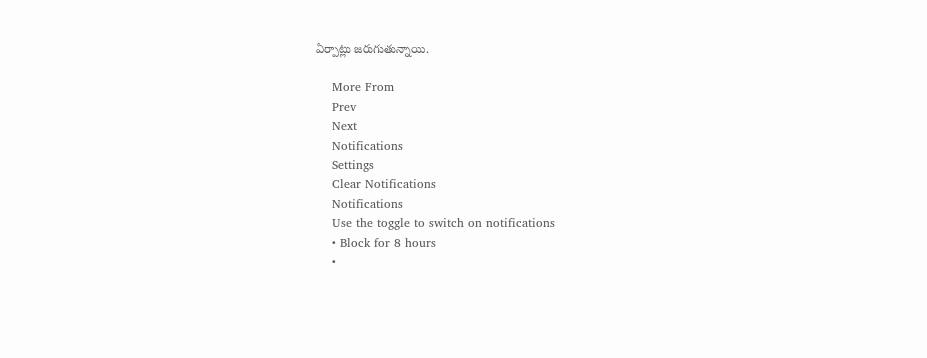ఏర్పాట్లు జరుగుతున్నాయి.

    More From
    Prev
    Next
    Notifications
    Settings
    Clear Notifications
    Notifications
    Use the toggle to switch on notifications
    • Block for 8 hours
    •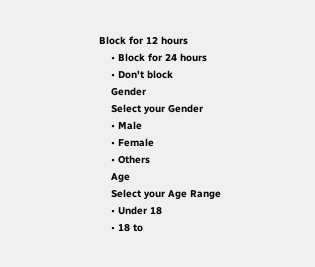Block for 12 hours
    • Block for 24 hours
    • Don't block
    Gender
    Select your Gender
    • Male
    • Female
    • Others
    Age
    Select your Age Range
    • Under 18
    • 18 to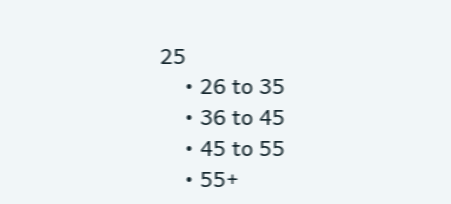25
    • 26 to 35
    • 36 to 45
    • 45 to 55
    • 55+